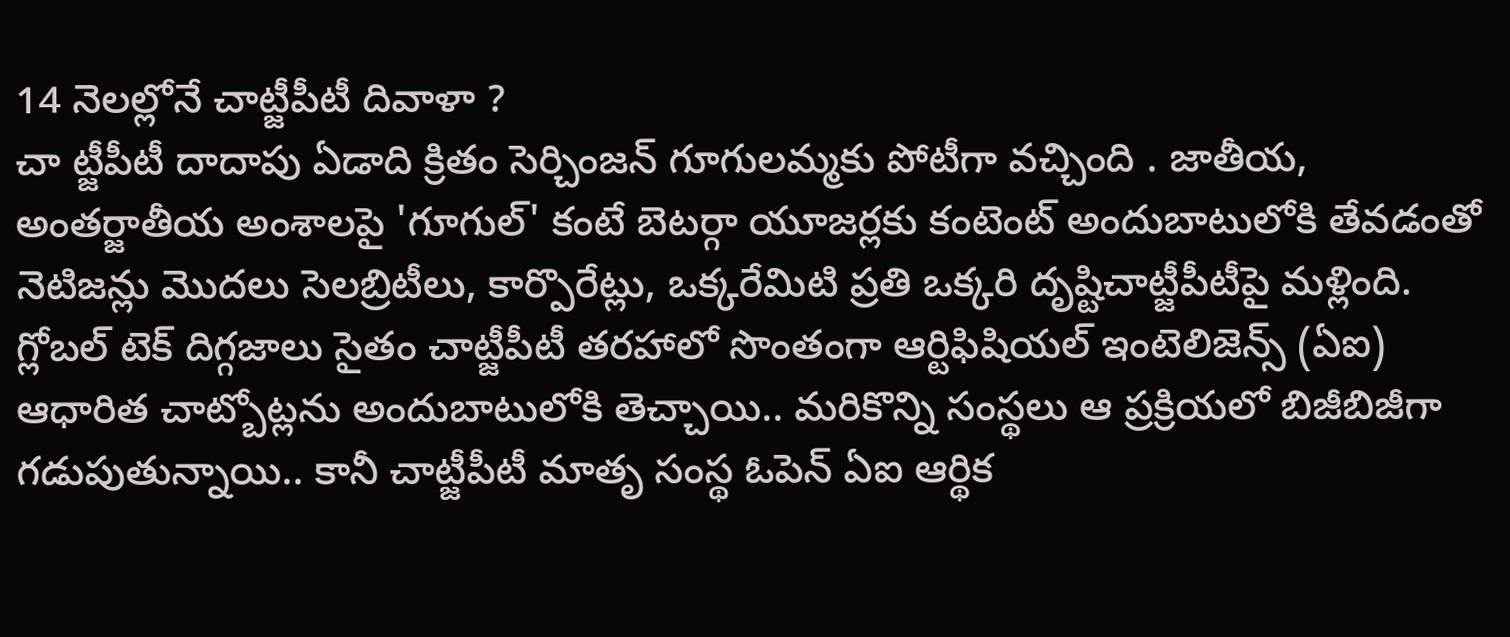14 నెలల్లోనే చాట్జీపీటీ దివాళా ?
చా ట్జీపీటీ దాదాపు ఏడాది క్రితం సెర్చింజన్ గూగులమ్మకు పోటీగా వచ్చింది . జాతీయ, అంతర్జాతీయ అంశాలపై 'గూగుల్' కంటే బెటర్గా యూజర్లకు కంటెంట్ అందుబాటులోకి తేవడంతో నెటిజన్లు మొదలు సెలబ్రిటీలు, కార్పొరేట్లు, ఒక్కరేమిటి ప్రతి ఒక్కరి దృష్టిచాట్జీపీటీపై మళ్లింది. గ్లోబల్ టెక్ దిగ్గజాలు సైతం చాట్జీపీటీ తరహాలో సొంతంగా ఆర్టిఫిషియల్ ఇంటెలిజెన్స్ (ఏఐ) ఆధారిత చాట్బోట్లను అందుబాటులోకి తెచ్చాయి.. మరికొన్ని సంస్థలు ఆ ప్రక్రియలో బిజీబిజీగా గడుపుతున్నాయి.. కానీ చాట్జీపీటీ మాతృ సంస్థ ఓపెన్ ఏఐ ఆర్థిక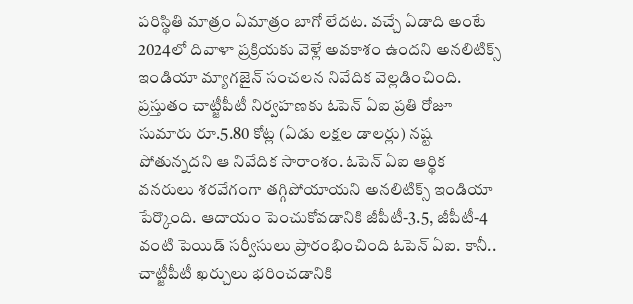పరిస్థితి మాత్రం ఏమాత్రం బాగో లేదట. వచ్చే ఏడాది అంటే 2024లో దివాళా ప్రక్రియకు వెళ్లే అవకాశం ఉందని అనలిటిక్స్ ఇండియా మ్యాగజైన్ సంచలన నివేదిక వెల్లడించింది. ప్రస్తుతం చాట్జీపీటీ నిర్వహణకు ఓపెన్ ఏఐ ప్రతి రోజూ సుమారు రూ.5.80 కోట్ల (ఏడు లక్షల డాలర్లు) నష్ట పోతున్నదని ఆ నివేదిక సారాంశం. ఓపెన్ ఏఐ ఆర్థిక వనరులు శరవేగంగా తగ్గిపోయాయని అనలిటిక్స్ ఇండియా పేర్కొంది. ఆదాయం పెంచుకోవడానికి జీపీటీ-3.5, జీపీటీ-4 వంటి పెయిడ్ సర్వీసులు ప్రారంభించింది ఓపెన్ ఏఐ. కానీ.. చాట్జీపీటీ ఖర్చులు భరించడానికి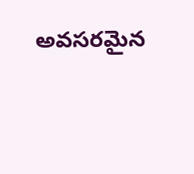అవసరమైన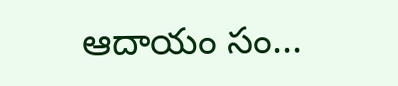ఆదాయం సం...